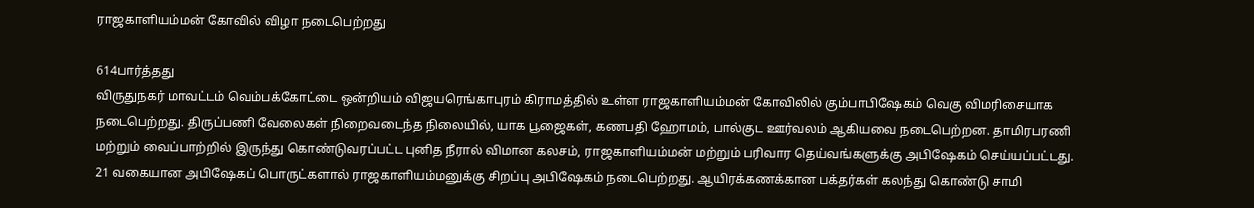ராஜகாளியம்மன் கோவில் விழா நடைபெற்றது

614பார்த்தது
விருதுநகர் மாவட்டம் வெம்பக்கோட்டை ஒன்றியம் விஜயரெங்காபுரம் கிராமத்தில் உள்ள ராஜகாளியம்மன் கோவிலில் கும்பாபிஷேகம் வெகு விமரிசையாக நடைபெற்றது. திருப்பணி வேலைகள் நிறைவடைந்த நிலையில், யாக பூஜைகள், கணபதி ஹோமம், பால்குட ஊர்வலம் ஆகியவை நடைபெற்றன. தாமிரபரணி மற்றும் வைப்பாற்றில் இருந்து கொண்டுவரப்பட்ட புனித நீரால் விமான கலசம், ராஜகாளியம்மன் மற்றும் பரிவார தெய்வங்களுக்கு அபிஷேகம் செய்யப்பட்டது. 21 வகையான அபிஷேகப் பொருட்களால் ராஜகாளியம்மனுக்கு சிறப்பு அபிஷேகம் நடைபெற்றது. ஆயிரக்கணக்கான பக்தர்கள் கலந்து கொண்டு சாமி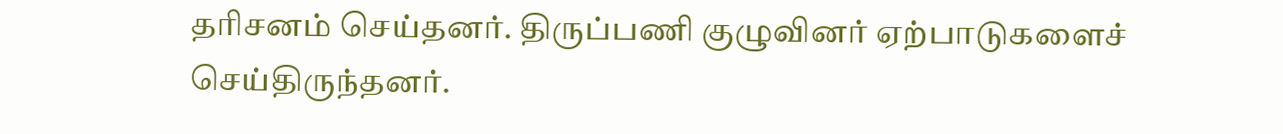தரிசனம் செய்தனர். திருப்பணி குழுவினர் ஏற்பாடுகளைச் செய்திருந்தனர்.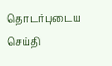தொடர்புடைய செய்தி